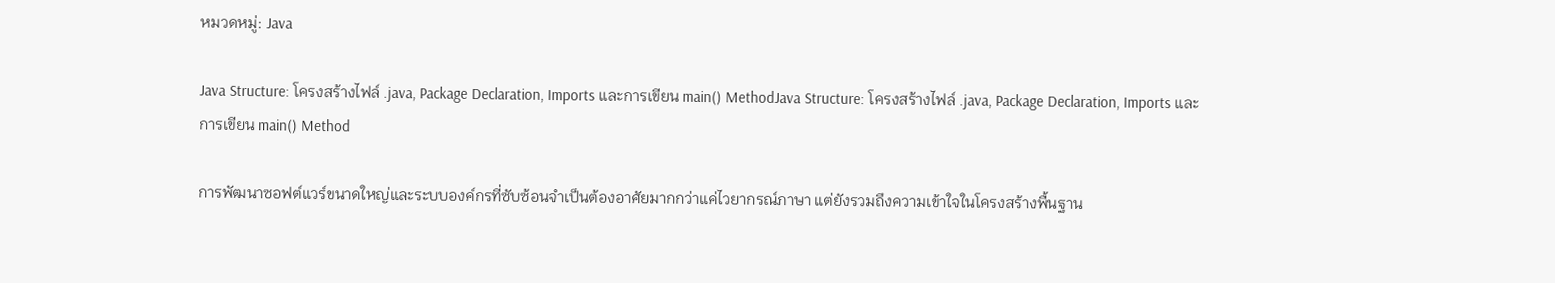หมวดหมู่: Java

Java Structure: โครงสร้างไฟล์ .java, Package Declaration, Imports และการเขียน main() MethodJava Structure: โครงสร้างไฟล์ .java, Package Declaration, Imports และการเขียน main() Method

การพัฒนาซอฟต์แวร์ขนาดใหญ่และระบบองค์กรที่ซับซ้อนจำเป็นต้องอาศัยมากกว่าแค่ไวยากรณ์ภาษา แต่ยังรวมถึงความเข้าใจในโครงสร้างพื้นฐาน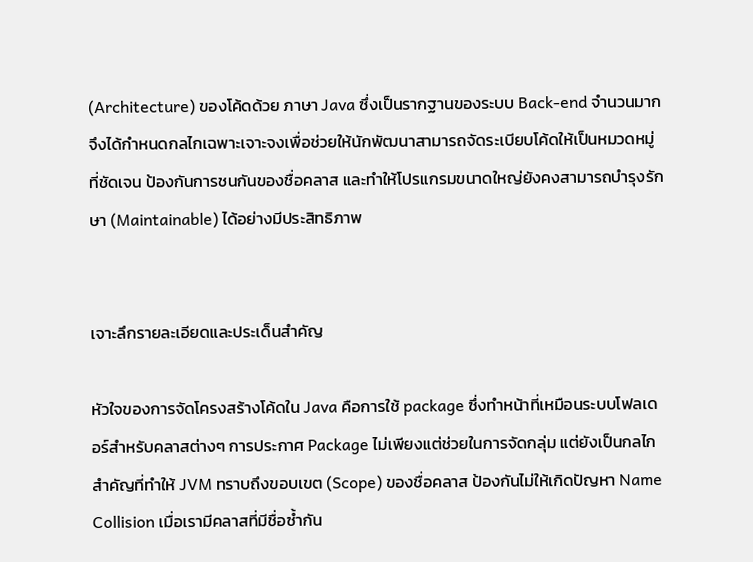(Architecture) ของโค้ดด้วย ภาษา Java ซึ่งเป็นรากฐานของระบบ Back-end จำนวนมาก จึงได้กำหนดกลไกเฉพาะเจาะจงเพื่อช่วยให้นักพัฒนาสามารถจัดระเบียบโค้ดให้เป็นหมวดหมู่ที่ชัดเจน ป้องกันการชนกันของชื่อคลาส และทำให้โปรแกรมขนาดใหญ่ยังคงสามารถบำรุงรักษา (Maintainable) ได้อย่างมีประสิทธิภาพ


เจาะลึกรายละเอียดและประเด็นสำคัญ

หัวใจของการจัดโครงสร้างโค้ดใน Java คือการใช้ package ซึ่งทำหน้าที่เหมือนระบบโฟลเดอร์สำหรับคลาสต่างๆ การประกาศ Package ไม่เพียงแต่ช่วยในการจัดกลุ่ม แต่ยังเป็นกลไกสำคัญที่ทำให้ JVM ทราบถึงขอบเขต (Scope) ของชื่อคลาส ป้องกันไม่ให้เกิดปัญหา Name Collision เมื่อเรามีคลาสที่มีชื่อซ้ำกัน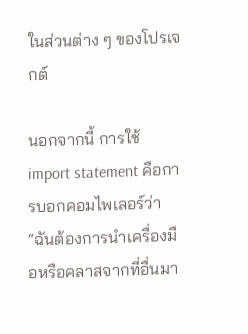ในส่วนต่าง ๆ ของโปรเจกต์

นอกจากนี้ การใช้ import statement คือการบอกคอมไพเลอร์ว่า “ฉันต้องการนำเครื่องมือหรือคลาสจากที่อื่นมา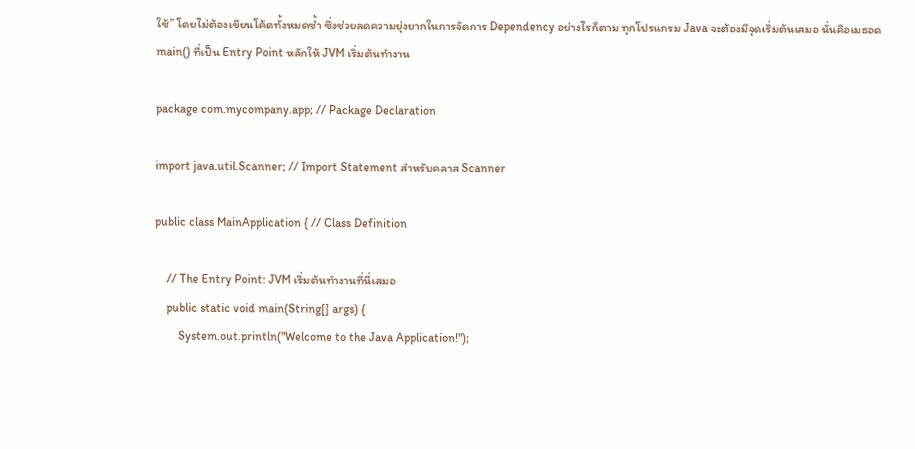ใช้” โดยไม่ต้องเขียนโค้ดทั้งหมดซ้ำ ซึ่งช่วยลดความยุ่งยากในการจัดการ Dependency อย่างไรก็ตาม ทุกโปรแกรม Java จะต้องมีจุดเริ่มต้นเสมอ นั่นคือเมธอด main() ที่เป็น Entry Point หลักให้ JVM เริ่มต้นทำงาน

package com.mycompany.app; // Package Declaration

import java.util.Scanner; // Import Statement สำหรับคลาส Scanner

public class MainApplication { // Class Definition

    // The Entry Point: JVM เริ่มต้นทำงานที่นี่เสมอ
    public static void main(String[] args) {
        System.out.println("Welcome to the Java Application!");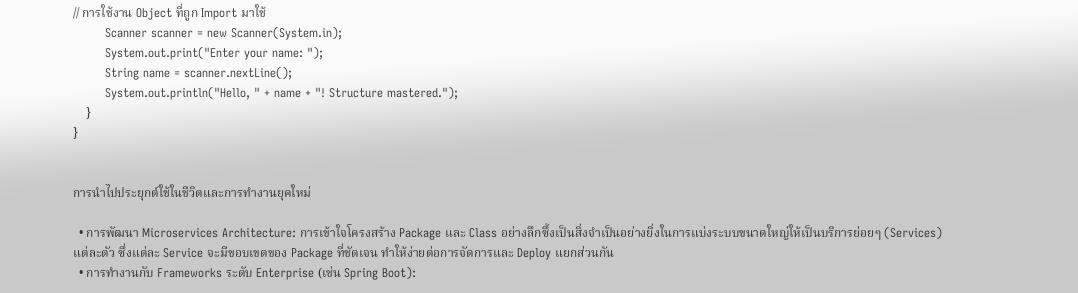// การใช้งาน Object ที่ถูก Import มาใช้
        Scanner scanner = new Scanner(System.in);
        System.out.print("Enter your name: ");
        String name = scanner.nextLine();
        System.out.println("Hello, " + name + "! Structure mastered.");
    }
}


การนำไปประยุกต์ใช้ในชีวิตและการทำงานยุคใหม่

  • การพัฒนา Microservices Architecture: การเข้าใจโครงสร้าง Package และ Class อย่างลึกซึ้งเป็นสิ่งจำเป็นอย่างยิ่งในการแบ่งระบบขนาดใหญ่ให้เป็นบริการย่อยๆ (Services) แต่ละตัว ซึ่งแต่ละ Service จะมีขอบเขตของ Package ที่ชัดเจน ทำให้ง่ายต่อการจัดการและ Deploy แยกส่วนกัน
  • การทำงานกับ Frameworks ระดับ Enterprise (เช่น Spring Boot):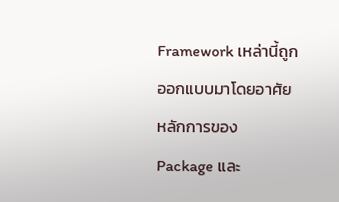Framework เหล่านี้ถูกออกแบบมาโดยอาศัยหลักการของ Package และ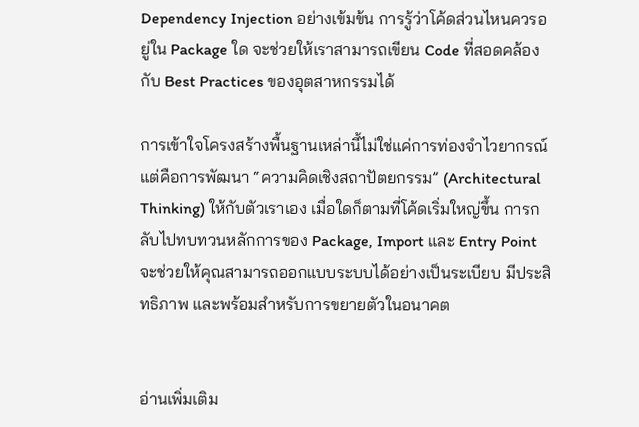Dependency Injection อย่างเข้มข้น การรู้ว่าโค้ดส่วนไหนควรอยู่ใน Package ใด จะช่วยให้เราสามารถเขียน Code ที่สอดคล้องกับ Best Practices ของอุตสาหกรรมได้

การเข้าใจโครงสร้างพื้นฐานเหล่านี้ไม่ใช่แค่การท่องจำไวยากรณ์ แต่คือการพัฒนา “ความคิดเชิงสถาปัตยกรรม” (Architectural Thinking) ให้กับตัวเราเอง เมื่อใดก็ตามที่โค้ดเริ่มใหญ่ขึ้น การกลับไปทบทวนหลักการของ Package, Import และ Entry Point จะช่วยให้คุณสามารถออกแบบระบบได้อย่างเป็นระเบียบ มีประสิทธิภาพ และพร้อมสำหรับการขยายตัวในอนาคต


อ่านเพิ่มเติม